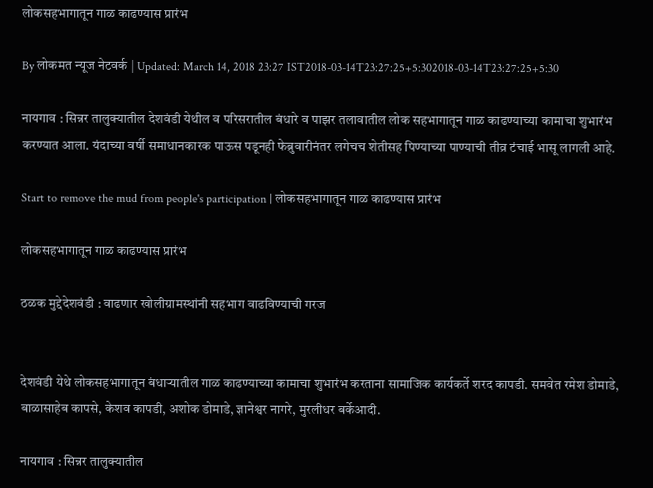लोकसहभागातून गाळ काढण्यास प्रारंभ

By लोकमत न्यूज नेटवर्क | Updated: March 14, 2018 23:27 IST2018-03-14T23:27:25+5:302018-03-14T23:27:25+5:30

नायगाव : सिन्नर तालुक्यातील देशवंडी येथील व परिसरातील बंधारे व पाझर तलावातील लोक सहभागातून गाळ काढण्याच्या कामाचा शुभारंभ करण्यात आला. यंदाच्या वर्षी समाधानकारक पाऊस पडूनही फेब्रुवारीनंतर लगेचच शेतीसह पिण्याच्या पाण्याची तीव्र टंचाई भासू लागली आहे.

Start to remove the mud from people's participation | लोकसहभागातून गाळ काढण्यास प्रारंभ

लोकसहभागातून गाळ काढण्यास प्रारंभ

ठळक मुद्देदेशवंडी : वाढणार खोलीग्रामस्थांनी सहभाग वाढविण्याची गरज


देशवंडी येथे लोकसहभागातून बंधाऱ्यातील गाळ काढण्याच्या कामाचा शुभारंभ करताना सामाजिक कार्यकर्ते शरद कापडी. समवेत रमेश डोमाडे, बाळासाहेब कापसे, केशव कापडी, अशोक डोमाडे, ज्ञानेश्वर नागरे, मुरलीधर बर्केआदी.

नायगाव : सिन्नर तालुक्यातील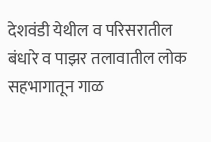देशवंडी येथील व परिसरातील बंधारे व पाझर तलावातील लोक सहभागातून गाळ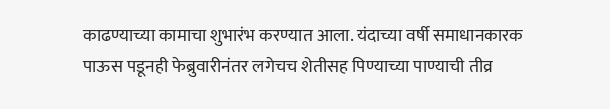काढण्याच्या कामाचा शुभारंभ करण्यात आला. यंदाच्या वर्षी समाधानकारक पाऊस पडूनही फेब्रुवारीनंतर लगेचच शेतीसह पिण्याच्या पाण्याची तीव्र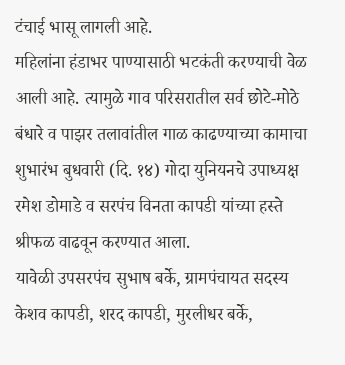टंचाई भासू लागली आहे.
महिलांना हंडाभर पाण्यासाठी भटकंती करण्याची वेळ आली आहे. त्यामुळे गाव परिसरातील सर्व छोटे-मोठे बंधारे व पाझर तलावांतील गाळ काढण्याच्या कामाचा शुभारंभ बुधवारी (दि. १४) गोदा युनियनचे उपाध्यक्ष रमेश डोमाडे व सरपंच विनता कापडी यांच्या हस्ते श्रीफळ वाढवून करण्यात आला.
यावेळी उपसरपंच सुभाष बर्के, ग्रामपंचायत सदस्य केशव कापडी, शरद कापडी, मुरलीधर बर्के,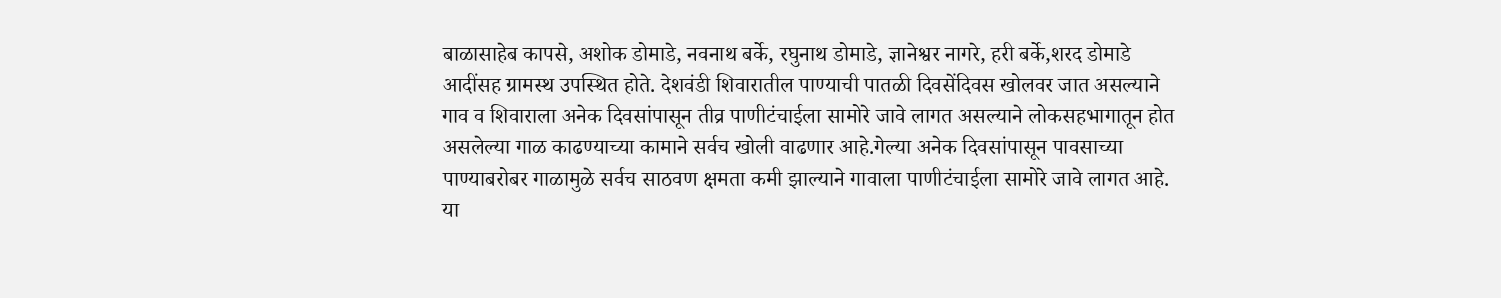बाळासाहेब कापसे, अशोक डोमाडे, नवनाथ बर्के, रघुनाथ डोमाडे, ज्ञानेश्वर नागरे, हरी बर्के,शरद डोमाडे आदींसह ग्रामस्थ उपस्थित होते. देशवंडी शिवारातील पाण्याची पातळी दिवसेंदिवस खोलवर जात असल्याने गाव व शिवाराला अनेक दिवसांपासून तीव्र पाणीटंचाईला सामोरे जावे लागत असल्याने लोकसहभागातून होत असलेल्या गाळ काढण्याच्या कामाने सर्वच खोली वाढणार आहे.गेल्या अनेक दिवसांपासून पावसाच्या पाण्याबरोबर गाळामुळे सर्वच साठवण क्षमता कमी झाल्याने गावाला पाणीटंचाईला सामोरे जावे लागत आहे. या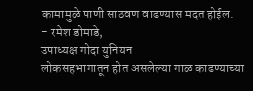कामामुळे पाणी साठवण वाढण्यास मदत होईल.
- रमेश डोमाडे,
उपाध्यक्ष गोदा युनियन
लोकसहभागातून होत असलेल्या गाळ काढण्याच्या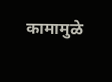कामामुळे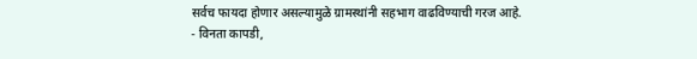सर्वच फायदा होणार असल्यामुळे ग्रामस्थांनी सहभाग वाढविण्याची गरज आहे.
- विनता कापडी,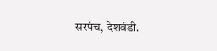सरपंच, देशवंडी.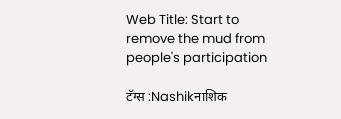Web Title: Start to remove the mud from people's participation

टॅग्स :Nashikनाशिक